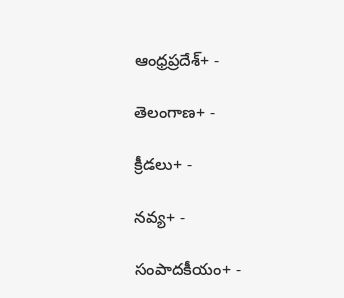ఆంధ్రప్రదేశ్+ -

తెలంగాణ+ -

క్రీడలు+ -

నవ్య+ -

సంపాదకీయం+ -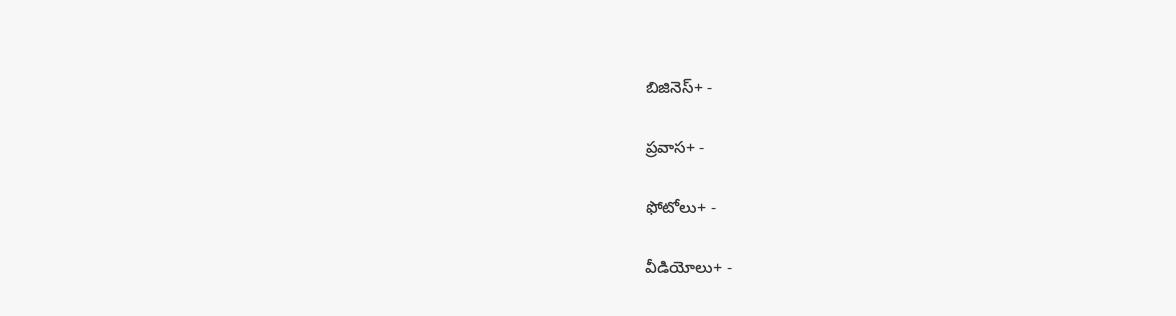బిజినెస్+ -

ప్రవాస+ -

ఫోటోలు+ -

వీడియోలు+ -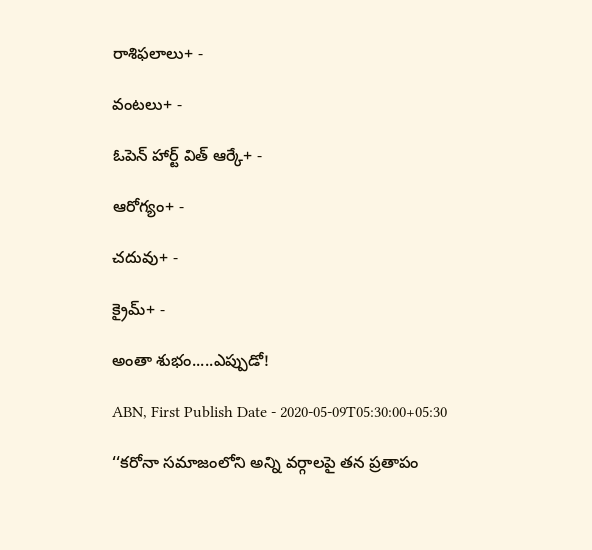రాశిఫలాలు+ -

వంటలు+ -

ఓపెన్ హార్ట్ విత్ ఆర్కే+ -

ఆరోగ్యం+ -

చదువు+ -

క్రైమ్+ -

అంతా శుభం.....ఎప్పుడో!

ABN, First Publish Date - 2020-05-09T05:30:00+05:30

‘‘కరోనా సమాజంలోని అన్ని వర్గాలపై తన ప్రతాపం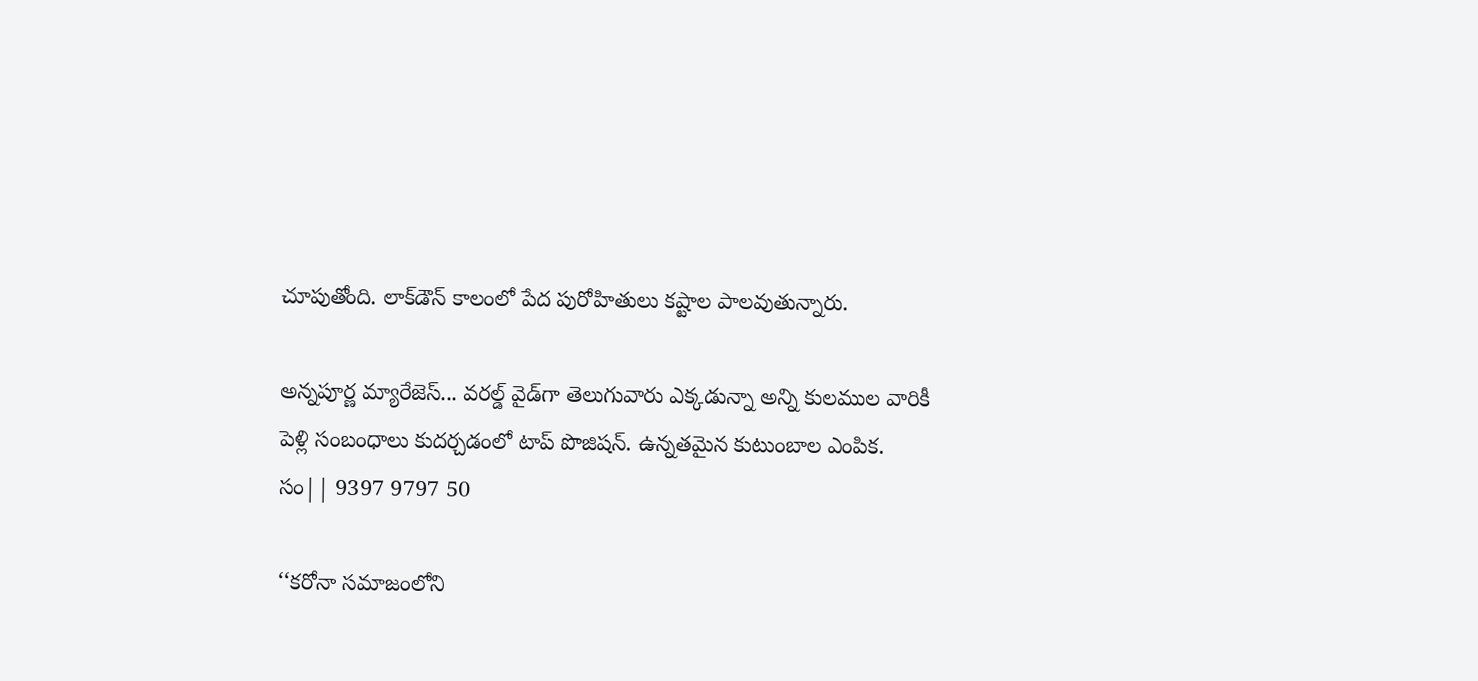చూపుతోంది. లాక్‌డౌన్‌ కాలంలో పేద పురోహితులు కష్టాల పాలవుతున్నారు.

అన్నపూర్ణ మ్యారేజెస్... వరల్డ్ వైడ్‌గా తెలుగువారు ఎక్కడున్నా అన్ని కులముల వారికీ పెళ్లి సంబంధాలు కుదర్చడంలో టాప్ పొజిషన్. ఉన్నతమైన కుటుంబాల ఎంపిక. సం|| 9397 9797 50

‘‘కరోనా సమాజంలోని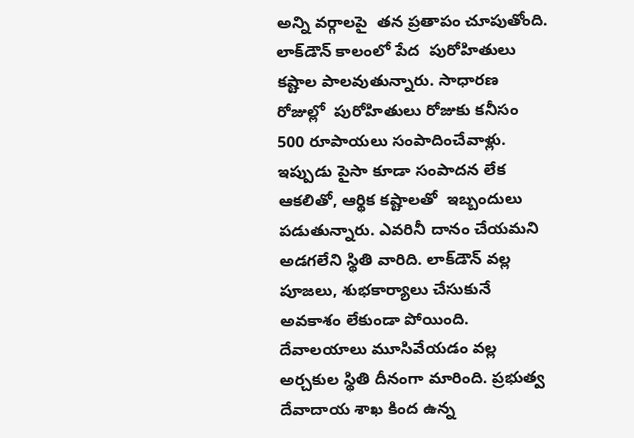అన్ని వర్గాలపై  తన ప్రతాపం చూపుతోంది. లాక్‌డౌన్‌ కాలంలో పేద  పురోహితులు కష్టాల పాలవుతున్నారు. సాధారణ రోజుల్లో  పురోహితులు రోజుకు కనీసం 500 రూపాయలు సంపాదించేవాళ్లు. ఇప్పుడు పైసా కూడా సంపాదన లేక ఆకలితో, ఆర్థిక కష్టాలతో  ఇబ్బందులు పడుతున్నారు. ఎవరినీ దానం చేయమని అడగలేని స్థితి వారిది. లాక్‌డౌన్‌ వల్ల పూజలు, శుభకార్యాలు చేసుకునే అవకాశం లేకుండా పోయింది. దేవాలయాలు మూసివేయడం వల్ల అర్చకుల స్థితి దీనంగా మారింది. ప్రభుత్వ దేవాదాయ శాఖ కింద ఉన్న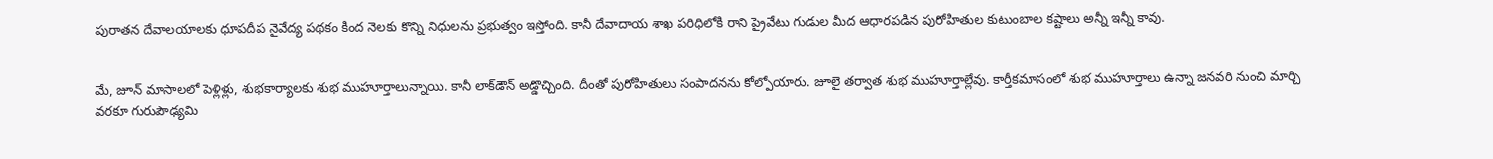పురాతన దేవాలయాలకు ధూపదీప నైవేద్య పథకం కింద నెలకు కొన్ని నిధులను ప్రభుత్వం ఇస్తోంది. కానీ దేవాదాయ శాఖ పరిధిలోకి రాని ప్రైవేటు గుడుల మీద ఆధారపడిన పురోహితుల కుటుంబాల కష్టాలు అన్నీ ఇన్నీ కావు.


మే, జూన్‌ మాసాలలో పెళ్లిళ్లు, శుభకార్యాలకు శుభ ముహూర్తాలున్నాయి. కానీ లాక్‌డౌన్‌ అడ్డొచ్చింది. దీంతో పురోహితులు సంపాదనను కోల్పోయారు. జూలై తర్వాత శుభ ముహూర్తాల్లేవు. కార్తీకమాసంలో శుభ ముహూర్తాలు ఉన్నా జనవరి నుంచి మార్చి వరకూ గురుపౌఢ్యమి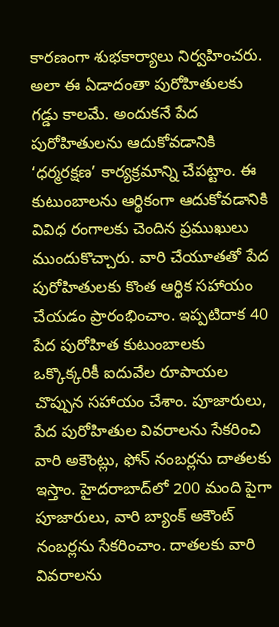కారణంగా శుభకార్యాలు నిర్వహించరు. అలా ఈ ఏడాదంతా పురోహితులకు గడ్డు కాలమే. అందుకనే పేద పురోహితులను ఆదుకోవడానికి ‘ధర్మరక్షణ’ కార్యక్రమాన్ని చేపట్టాం. ఈ కుటుంబాలను ఆర్థికంగా ఆదుకోవడానికి వివిధ రంగాలకు చెందిన ప్రముఖులు ముందుకొచ్చారు. వారి చేయూతతో పేద పురోహితులకు కొంత ఆర్థిక సహాయం చేయడం ప్రారంభించాం. ఇప్పటిదాక 40 పేద పురోహిత కుటుంబాలకు ఒక్కొక్కరికీ ఐదువేల రూపాయల చొప్పున సహాయం చేశాం. పూజారులు, పేద పురోహితుల వివరాలను సేకరించి వారి అకౌంట్లు, ఫోన్‌ నంబర్లను దాతలకు ఇస్తాం. హైదరాబాద్‌లో 200 మంది పైగా పూజారులు, వారి బ్యాంక్‌ అకౌంట్‌ నంబర్లను సేకరించాం. దాతలకు వారి వివరాలను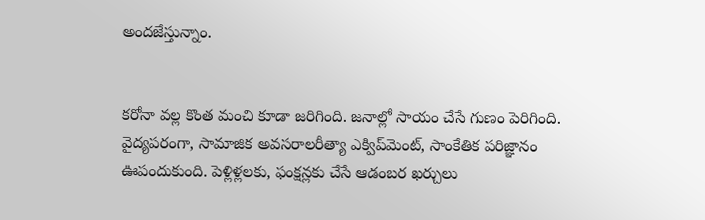అందజేస్తున్నాం.


కరోనా వల్ల కొంత మంచి కూడా జరిగింది. జనాల్లో సాయం చేసే గుణం పెరిగింది. వైద్యపరంగా, సామాజిక అవసరాలరీత్యా ఎక్విప్‌మెంట్‌, సాంకేతిక పరిజ్ఞానం ఊపందుకుంది. పెళ్లిళ్లలకు, ఫంక్షన్లకు చేసే ఆడంబర ఖర్చులు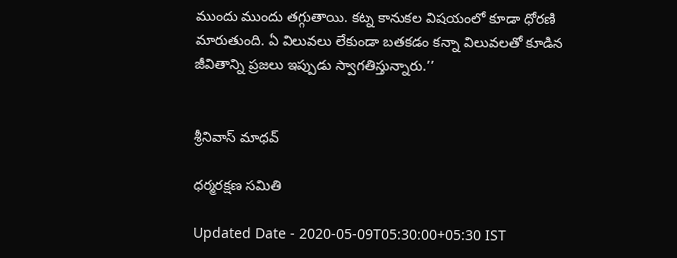ముందు ముందు తగ్గుతాయి. కట్న కానుకల విషయంలో కూడా ధోరణి మారుతుంది. ఏ విలువలు లేకుండా బతకడం కన్నా విలువలతో కూడిన జీవితాన్ని ప్రజలు ఇప్పుడు స్వాగతిస్తున్నారు.’’


శ్రీనివాస్‌ మాధవ్‌

ధర్మరక్షణ సమితి

Updated Date - 2020-05-09T05:30:00+05:30 IST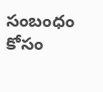సంబంధం కోసం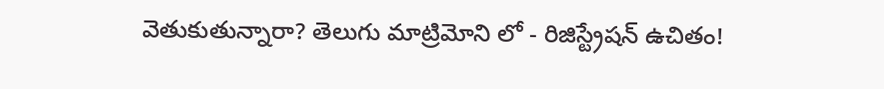వెతుకుతున్నారా? తెలుగు మాట్రిమోని లో - రిజిస్ట్రేషన్ ఉచితం!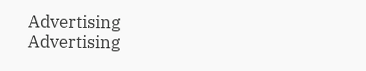Advertising
Advertising